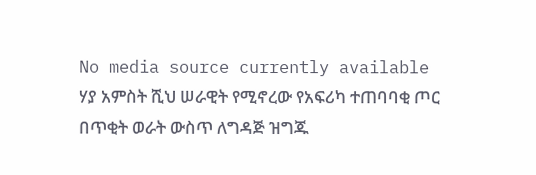No media source currently available
ሃያ አምስት ሺህ ሠራዊት የሚኖረው የአፍሪካ ተጠባባቂ ጦር በጥቂት ወራት ውስጥ ለግዳጅ ዝግጁ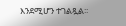እንደሚሆን ተገልጿል፡፡